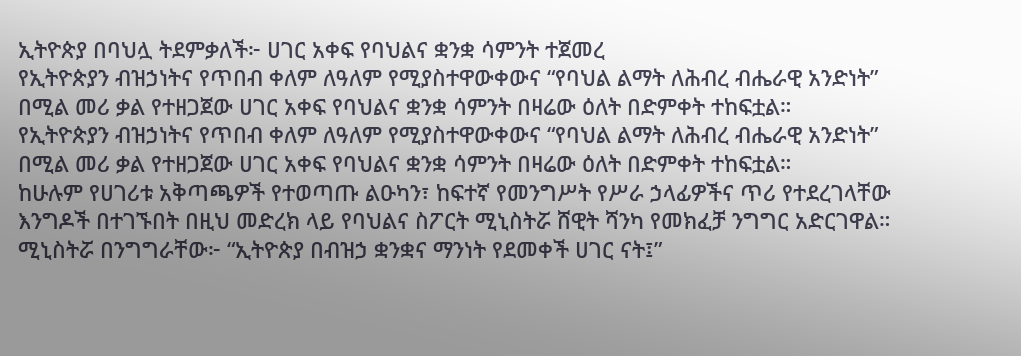ኢትዮጵያ በባህሏ ትደምቃለች፦ ሀገር አቀፍ የባህልና ቋንቋ ሳምንት ተጀመረ
የኢትዮጵያን ብዝኃነትና የጥበብ ቀለም ለዓለም የሚያስተዋውቀውና “የባህል ልማት ለሕብረ ብሔራዊ አንድነት” በሚል መሪ ቃል የተዘጋጀው ሀገር አቀፍ የባህልና ቋንቋ ሳምንት በዛሬው ዕለት በድምቀት ተከፍቷል።
የኢትዮጵያን ብዝኃነትና የጥበብ ቀለም ለዓለም የሚያስተዋውቀውና “የባህል ልማት ለሕብረ ብሔራዊ አንድነት” በሚል መሪ ቃል የተዘጋጀው ሀገር አቀፍ የባህልና ቋንቋ ሳምንት በዛሬው ዕለት በድምቀት ተከፍቷል።
ከሁሉም የሀገሪቱ አቅጣጫዎች የተወጣጡ ልዑካን፣ ከፍተኛ የመንግሥት የሥራ ኃላፊዎችና ጥሪ የተደረገላቸው እንግዶች በተገኙበት በዚህ መድረክ ላይ የባህልና ስፖርት ሚኒስትሯ ሸዊት ሻንካ የመክፈቻ ንግግር አድርገዋል።
ሚኒስትሯ በንግግራቸው፦ “ኢትዮጵያ በብዝኃ ቋንቋና ማንነት የደመቀች ሀገር ናት፤”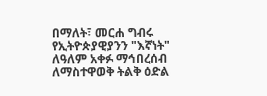በማለት፣ መርሐ ግብሩ የኢትዮጵያዊያንን "እኛነት" ለዓለም አቀፉ ማኅበረሰብ ለማስተዋወቅ ትልቅ ዕድል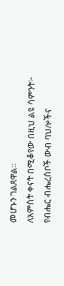መሆኑን ገልጸዋል።
ለአምስት ቀናት በሚቆየው በዚህ ልዩ ሳምንት፦
የብሔር ብሔረሰቦች ውብ ባህሎችና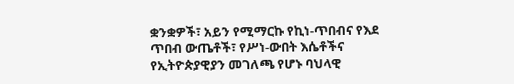ቋንቋዎች፣ አይን የሚማርኩ የኪነ-ጥበብና የእደ ጥበብ ውጤቶች፣ የሥነ-ውበት እሴቶችና የኢትዮጵያዊያን መገለጫ የሆኑ ባህላዊ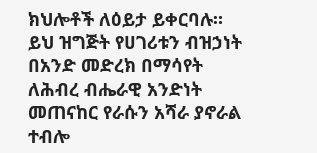ክህሎቶች ለዕይታ ይቀርባሉ።
ይህ ዝግጅት የሀገሪቱን ብዝኃነት በአንድ መድረክ በማሳየት ለሕብረ ብሔራዊ አንድነት መጠናከር የራሱን አሻራ ያኖራል ተብሎ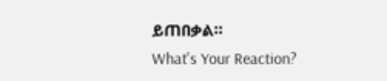ይጠበቃል።
What's Your Reaction?